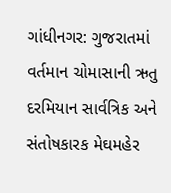ગાંધીનગર: ગુજરાતમાં વર્તમાન ચોમાસાની ઋતુ દરમિયાન સાર્વત્રિક અને સંતોષકારક મેઘમહેર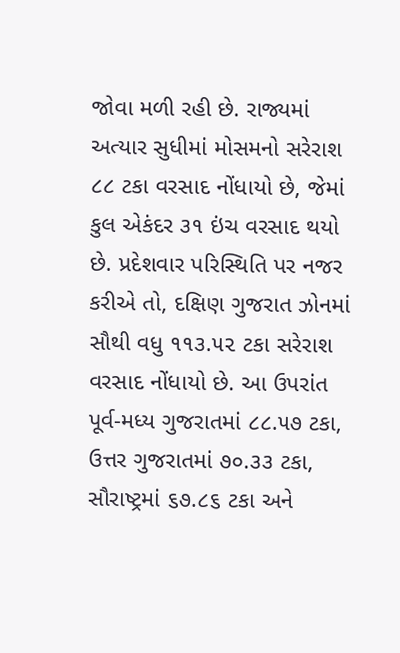જોવા મળી રહી છે. રાજ્યમાં અત્યાર સુધીમાં મોસમનો સરેરાશ ૮૮ ટકા વરસાદ નોંધાયો છે, જેમાં કુલ એકંદર ૩૧ ઇંચ વરસાદ થયો છે. પ્રદેશવાર પરિસ્થિતિ પર નજર કરીએ તો, દક્ષિણ ગુજરાત ઝોનમાં સૌથી વધુ ૧૧૩.૫૨ ટકા સરેરાશ વરસાદ નોંધાયો છે. આ ઉપરાંત પૂર્વ-મધ્ય ગુજરાતમાં ૮૮.૫૭ ટકા, ઉત્તર ગુજરાતમાં ૭૦.૩૩ ટકા, સૌરાષ્ટ્રમાં ૬૭.૮૬ ટકા અને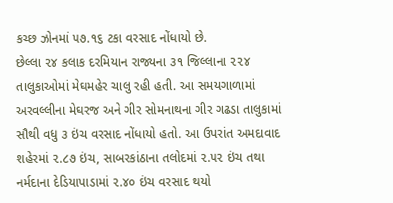કચ્છ ઝોનમાં ૫૭.૧૬ ટકા વરસાદ નોંધાયો છે.
છેલ્લા ૨૪ કલાક દરમિયાન રાજ્યના ૩૧ જિલ્લાના ૨૨૪ તાલુકાઓમાં મેઘમહેર ચાલુ રહી હતી. આ સમયગાળામાં અરવલ્લીના મેઘરજ અને ગીર સોમનાથના ગીર ગઢડા તાલુકામાં સૌથી વધુ ૩ ઇંચ વરસાદ નોંધાયો હતો. આ ઉપરાંત અમદાવાદ શહેરમાં ૨.૮૭ ઇંચ, સાબરકાંઠાના તલોદમાં ૨.૫૨ ઇંચ તથા નર્મદાના દેડિયાપાડામાં ૨.૪૦ ઇંચ વરસાદ થયો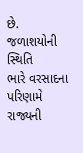છે.
જળાશયોની સ્થિતિ
ભારે વરસાદના પરિણામે રાજ્યની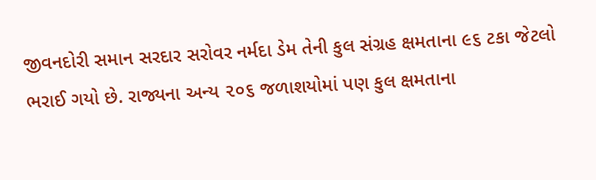જીવનદોરી સમાન સરદાર સરોવર નર્મદા ડેમ તેની કુલ સંગ્રહ ક્ષમતાના ૯૬ ટકા જેટલો ભરાઈ ગયો છે. રાજ્યના અન્ય ૨૦૬ જળાશયોમાં પણ કુલ ક્ષમતાના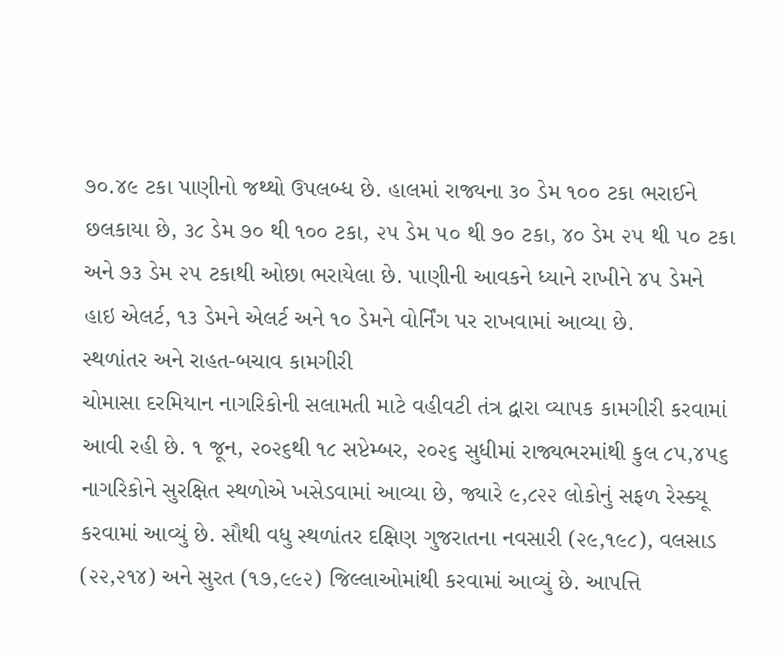૭૦.૪૯ ટકા પાણીનો જથ્થો ઉપલબ્ધ છે. હાલમાં રાજ્યના ૩૦ ડેમ ૧૦૦ ટકા ભરાઈને છલકાયા છે, ૩૮ ડેમ ૭૦ થી ૧૦૦ ટકા, ૨૫ ડેમ ૫૦ થી ૭૦ ટકા, ૪૦ ડેમ ૨૫ થી ૫૦ ટકા અને ૭૩ ડેમ ૨૫ ટકાથી ઓછા ભરાયેલા છે. પાણીની આવકને ધ્યાને રાખીને ૪૫ ડેમને હાઇ એલર્ટ, ૧૩ ડેમને એલર્ટ અને ૧૦ ડેમને વોર્નિંગ પર રાખવામાં આવ્યા છે.
સ્થળાંતર અને રાહત-બચાવ કામગીરી
ચોમાસા દરમિયાન નાગરિકોની સલામતી માટે વહીવટી તંત્ર દ્વારા વ્યાપક કામગીરી કરવામાં આવી રહી છે. ૧ જૂન, ૨૦૨૬થી ૧૮ સપ્ટેમ્બર, ૨૦૨૬ સુધીમાં રાજ્યભરમાંથી કુલ ૮૫,૪૫૬ નાગરિકોને સુરક્ષિત સ્થળોએ ખસેડવામાં આવ્યા છે, જ્યારે ૯,૮૨૨ લોકોનું સફળ રેસ્ક્યૂ કરવામાં આવ્યું છે. સૌથી વધુ સ્થળાંતર દક્ષિણ ગુજરાતના નવસારી (૨૯,૧૯૮), વલસાડ (૨૨,૨૧૪) અને સુરત (૧૭,૯૯૨) જિલ્લાઓમાંથી કરવામાં આવ્યું છે. આપત્તિ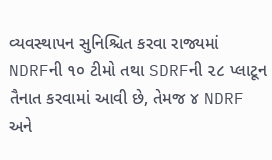વ્યવસ્થાપન સુનિશ્ચિત કરવા રાજ્યમાં NDRFની ૧૦ ટીમો તથા SDRFની ૨૮ પ્લાટૂન તૈનાત કરવામાં આવી છે, તેમજ ૪ NDRF અને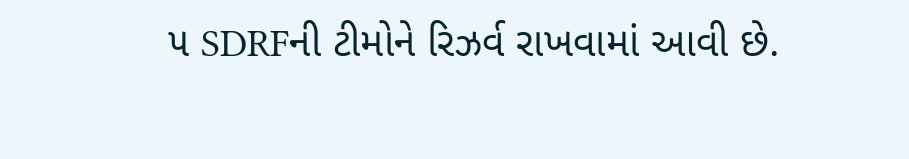૫ SDRFની ટીમોને રિઝર્વ રાખવામાં આવી છે.